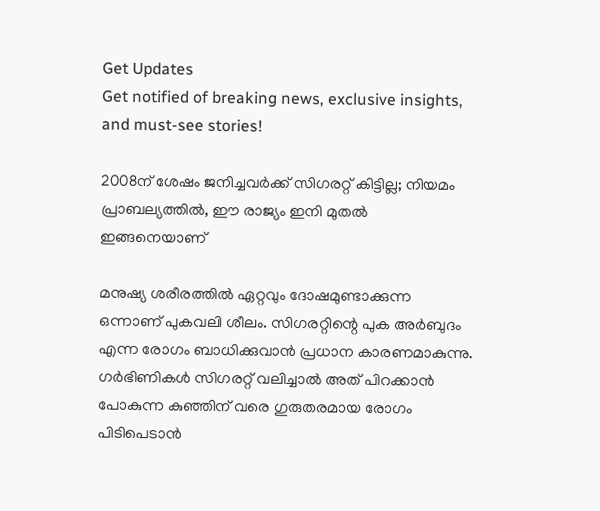Get Updates
Get notified of breaking news, exclusive insights, and must-see stories!

2008ന് ശേഷം ജനിച്ചവര്‍ക്ക് സിഗരറ്റ് കിട്ടില്ല; നിയമം പ്രാബല്യത്തില്‍, ഈ രാജ്യം ഇനി മുതല്‍ ഇങ്ങനെയാണ്

മനുഷ്യ ശരീരത്തില്‍ ഏറ്റവും ദോഷമുണ്ടാക്കുന്ന ഒന്നാണ് പുകവലി ശീലം. സിഗരറ്റിന്റെ പുക അര്‍ബുദം എന്ന രോഗം ബാധിക്കുവാന്‍ പ്രധാന കാരണമാകുന്നു. ഗര്‍ഭിണികള്‍ സിഗരറ്റ് വലിച്ചാല്‍ അത് പിറക്കാന്‍ പോകുന്ന കുഞ്ഞിന് വരെ ഗുരുതരമായ രോഗം പിടിപെടാന്‍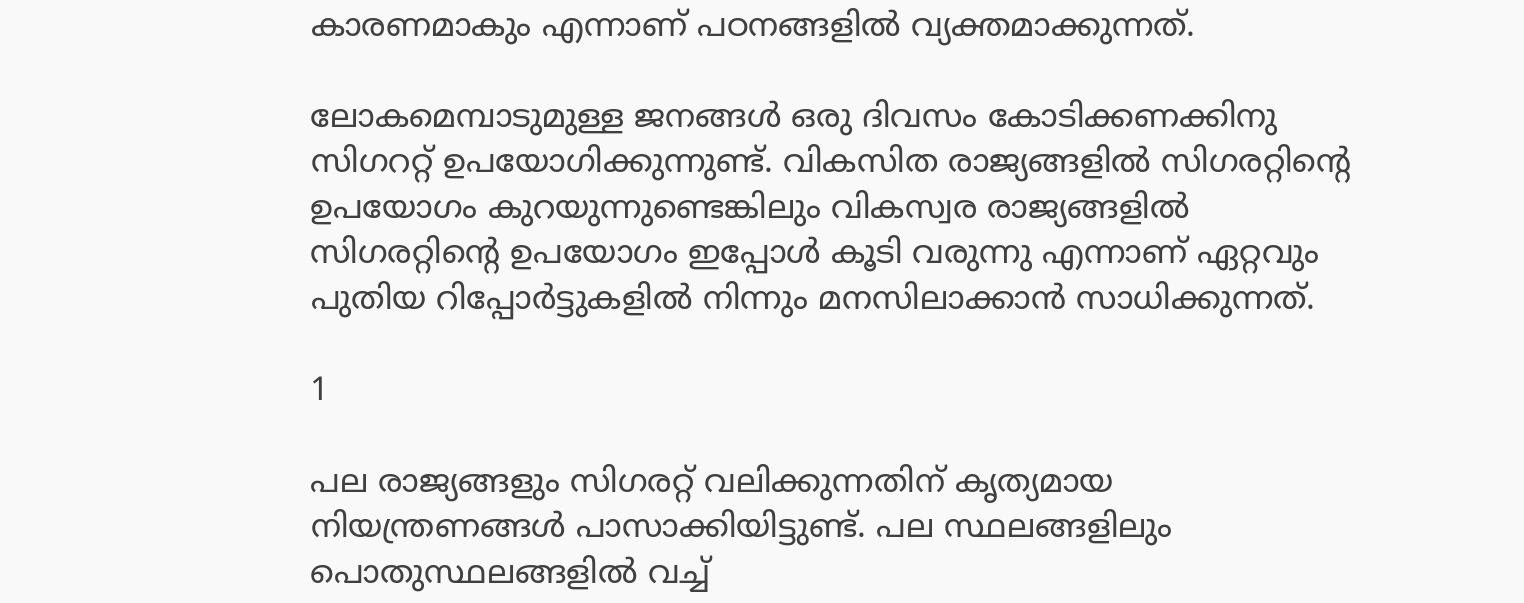കാരണമാകും എന്നാണ് പഠനങ്ങളില്‍ വ്യക്തമാക്കുന്നത്.

ലോകമെമ്പാടുമുള്ള ജനങ്ങള്‍ ഒരു ദിവസം കോടിക്കണക്കിനു സിഗററ്റ് ഉപയോഗിക്കുന്നുണ്ട്. വികസിത രാജ്യങ്ങളില്‍ സിഗരറ്റിന്റെ ഉപയോഗം കുറയുന്നുണ്ടെങ്കിലും വികസ്വര രാജ്യങ്ങളില്‍ സിഗരറ്റിന്റെ ഉപയോഗം ഇപ്പോള്‍ കൂടി വരുന്നു എന്നാണ് ഏറ്റവും പുതിയ റിപ്പോര്‍ട്ടുകളില്‍ നിന്നും മനസിലാക്കാന്‍ സാധിക്കുന്നത്.

1

പല രാജ്യങ്ങളും സിഗരറ്റ് വലിക്കുന്നതിന് കൃത്യമായ നിയന്ത്രണങ്ങള്‍ പാസാക്കിയിട്ടുണ്ട്. പല സ്ഥലങ്ങളിലും പൊതുസ്ഥലങ്ങളില്‍ വച്ച്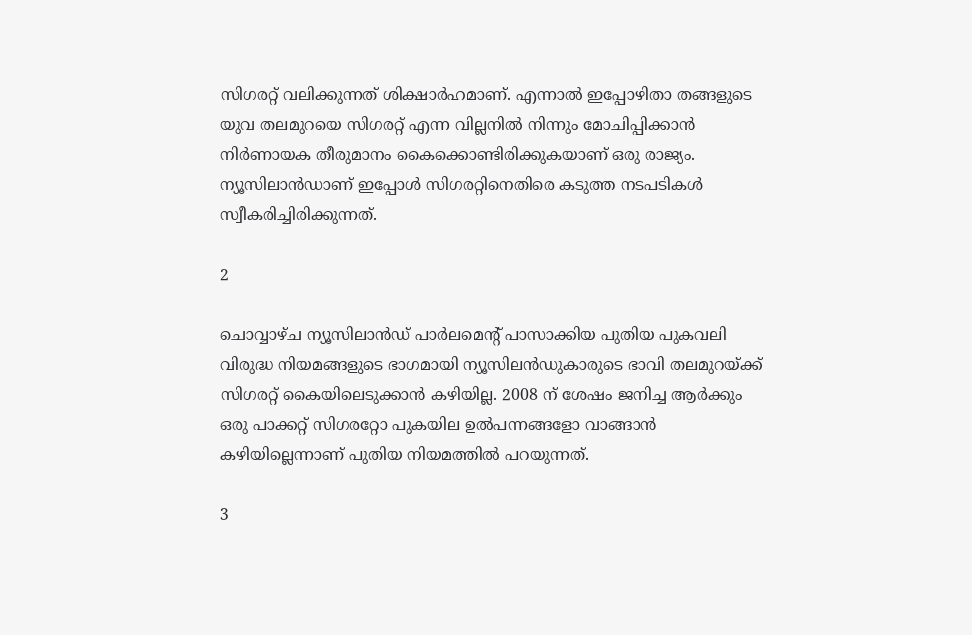സിഗരറ്റ് വലിക്കുന്നത് ശിക്ഷാര്‍ഹമാണ്. എന്നാല്‍ ഇപ്പോഴിതാ തങ്ങളുടെ യുവ തലമുറയെ സിഗരറ്റ് എന്ന വില്ലനില്‍ നിന്നും മോചിപ്പിക്കാന്‍ നിര്‍ണായക തീരുമാനം കൈക്കൊണ്ടിരിക്കുകയാണ് ഒരു രാജ്യം. ന്യൂസിലാന്‍ഡാണ് ഇപ്പോള്‍ സിഗരറ്റിനെതിരെ കടുത്ത നടപടികള്‍ സ്വീകരിച്ചിരിക്കുന്നത്.

2

ചൊവ്വാഴ്ച ന്യൂസിലാന്‍ഡ് പാര്‍ലമെന്റ് പാസാക്കിയ പുതിയ പുകവലി വിരുദ്ധ നിയമങ്ങളുടെ ഭാഗമായി ന്യൂസിലന്‍ഡുകാരുടെ ഭാവി തലമുറയ്ക്ക് സിഗരറ്റ് കൈയിലെടുക്കാന്‍ കഴിയില്ല. 2008 ന് ശേഷം ജനിച്ച ആര്‍ക്കും ഒരു പാക്കറ്റ് സിഗരറ്റോ പുകയില ഉല്‍പന്നങ്ങളോ വാങ്ങാന്‍ കഴിയില്ലെന്നാണ് പുതിയ നിയമത്തില്‍ പറയുന്നത്.

3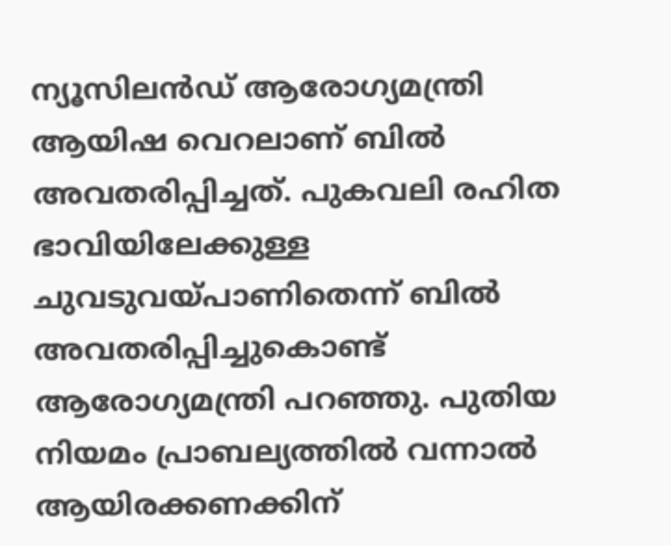ന്യൂസിലന്‍ഡ് ആരോഗ്യമന്ത്രി ആയിഷ വെറലാണ് ബില്‍ അവതരിപ്പിച്ചത്. പുകവലി രഹിത ഭാവിയിലേക്കുള്ള ചുവടുവയ്പാണിതെന്ന് ബില്‍ അവതരിപ്പിച്ചുകൊണ്ട് ആരോഗ്യമന്ത്രി പറഞ്ഞു. പുതിയ നിയമം പ്രാബല്യത്തില്‍ വന്നാല്‍ ആയിരക്കണക്കിന്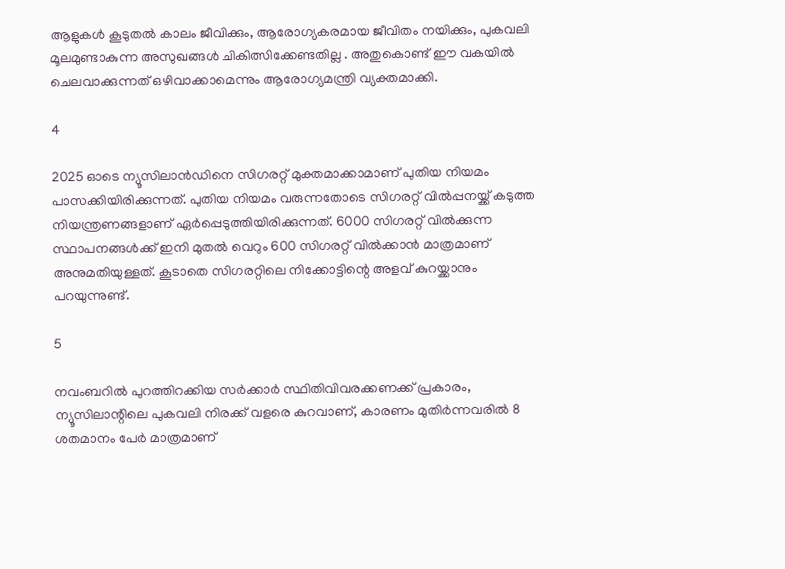ആളുകള്‍ കൂടുതല്‍ കാലം ജീവിക്കും, ആരോഗ്യകരമായ ജീവിതം നയിക്കും, പുകവലി മൂലമുണ്ടാകുന്ന അസുഖങ്ങള്‍ ചികിത്സിക്കേണ്ടതില്ല . അതുകൊണ്ട് ഈ വകയില്‍ ചെലവാക്കുന്നത് ഒഴിവാക്കാമെന്നും ആരോഗ്യമന്ത്രി വ്യക്തമാക്കി.

4

2025 ഓടെ ന്യൂസിലാന്‍ഡിനെ സിഗരറ്റ് മുക്തമാക്കാമാണ് പുതിയ നിയമം പാസക്കിയിരിക്കുന്നത്. പുതിയ നിയമം വരുന്നതോടെ സിഗരറ്റ് വില്‍പ്പനയ്ക്ക് കടുത്ത നിയന്ത്രണങ്ങളാണ് ഏര്‍പ്പെടുത്തിയിരിക്കുന്നത്. 6000 സിഗരറ്റ് വില്‍ക്കുന്ന സ്ഥാപനങ്ങള്‍ക്ക് ഇനി മുതല്‍ വെറും 600 സിഗരറ്റ് വില്‍ക്കാന്‍ മാത്രമാണ് അനുമതിയുള്ളത്. കൂടാതെ സിഗരറ്റിലെ നിക്കോട്ടിന്റെ അളവ് കുറയ്ക്കാനും പറയുന്നുണ്ട്.

5

നവംബറില്‍ പുറത്തിറക്കിയ സര്‍ക്കാര്‍ സ്ഥിതിവിവരക്കണക്ക് പ്രകാരം, ന്യൂസിലാന്റിലെ പുകവലി നിരക്ക് വളരെ കുറവാണ്, കാരണം മുതിര്‍ന്നവരില്‍ 8 ശതമാനം പേര്‍ മാത്രമാണ്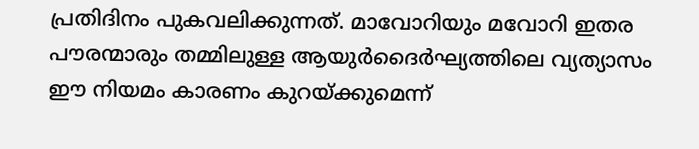പ്രതിദിനം പുകവലിക്കുന്നത്. മാവോറിയും മവോറി ഇതര പൗരന്മാരും തമ്മിലുള്ള ആയുര്‍ദൈര്‍ഘ്യത്തിലെ വ്യത്യാസം ഈ നിയമം കാരണം കുറയ്ക്കുമെന്ന്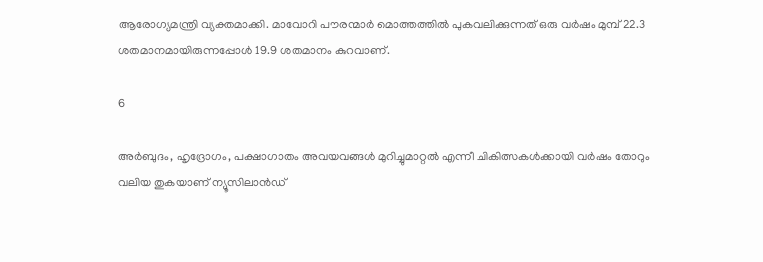ആരോഗ്യമന്ത്രി വ്യക്തമാക്കി. മാവോറി പൗരന്മാര്‍ മൊത്തത്തില്‍ പുകവലിക്കുന്നത് ഒരു വര്‍ഷം മുമ്പ് 22.3 ശതമാനമായിരുന്നപ്പോള്‍ 19.9 ശതമാനം കുറവാണ്.

6

അര്‍ബുദം, ഹൃദ്രോഗം, പക്ഷാഗാതം അവയവങ്ങള്‍ മുറിച്ചുമാറ്റല്‍ എന്നീ ചികിത്സകള്‍ക്കായി വര്‍ഷം തോറും വലിയ തുകയാണ് ന്യൂസിലാന്‍ഡ്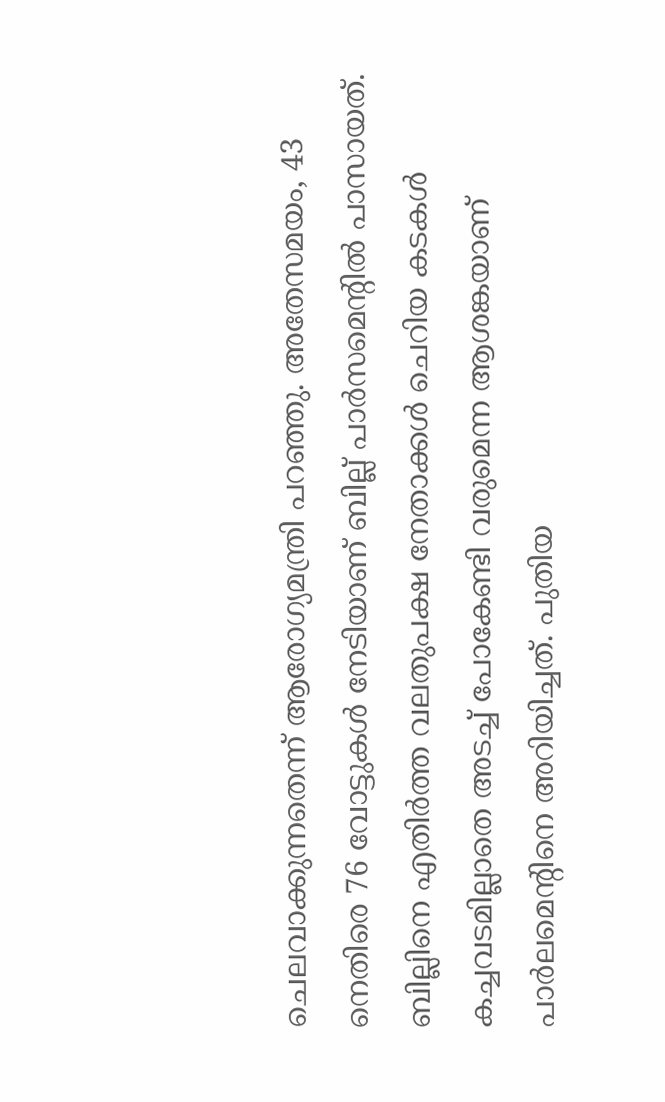ചെലവാക്കുന്നതെന്ന് ആരോഗ്യമന്ത്രി പറഞ്ഞു. അതേസമയം, 43 നെതിരെ 76 വോട്ടുകള്‍ നേടിയാണ് ബില്ല് പാര്‍സമെന്റില്‍ പാസായത്. ബില്ലിനെ എതിര്‍ത്ത വലതുപക്ഷ നേതാക്കള്‍ ചെറിയ കടകള്‍ കച്ചവടമില്ലാതെ അടച്ച് പോകേണ്ടി വരുമെന്ന ആശങ്കയാണ് പാര്‍ലമെന്റിനെ അറിയിച്ചത്. പുതിയ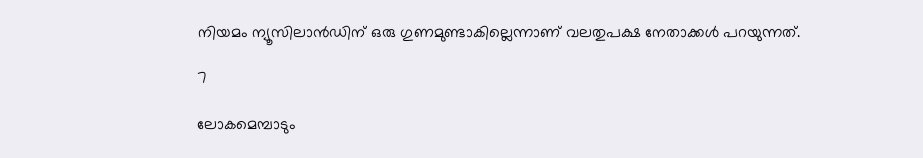നിയമം ന്യൂസിലാന്‍ഡിന് ഒരു ഗുണമുണ്ടാകില്ലെന്നാണ് വലതുപക്ഷ നേതാക്കള്‍ പറയുന്നത്.

7

ലോകമെമ്പാടും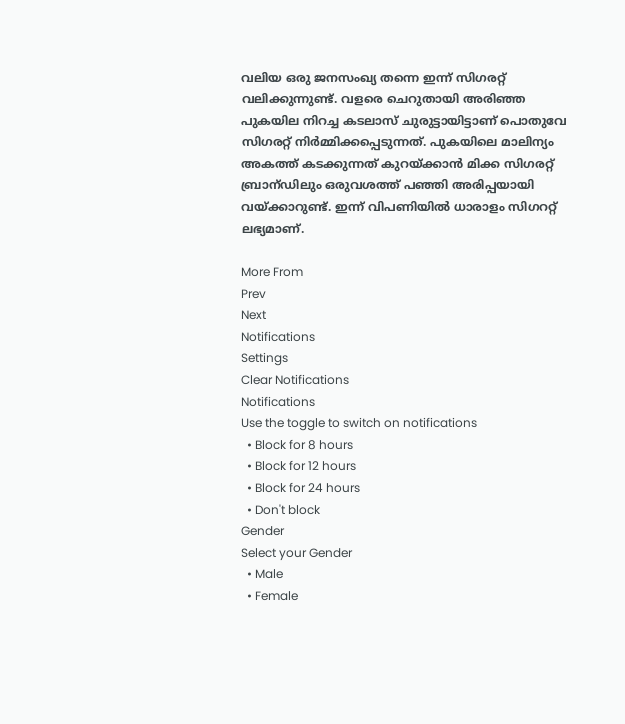വലിയ ഒരു ജനസംഖ്യ തന്നെ ഇന്ന് സിഗരറ്റ് വലിക്കുന്നുണ്ട്. വളരെ ചെറുതായി അരിഞ്ഞ പുകയില നിറച്ച കടലാസ് ചുരുട്ടായിട്ടാണ് പൊതുവേ സിഗരറ്റ് നിര്‍മ്മിക്കപ്പെടുന്നത്. പുകയിലെ മാലിന്യം അകത്ത് കടക്കുന്നത് കുറയ്ക്കാന്‍ മിക്ക സിഗരറ്റ് ബ്രാന്ഡിലും ഒരുവശത്ത് പഞ്ഞി അരിപ്പയായി വയ്ക്കാറുണ്ട്. ഇന്ന് വിപണിയില്‍ ധാരാളം സിഗററ്റ് ലഭ്യമാണ്.

More From
Prev
Next
Notifications
Settings
Clear Notifications
Notifications
Use the toggle to switch on notifications
  • Block for 8 hours
  • Block for 12 hours
  • Block for 24 hours
  • Don't block
Gender
Select your Gender
  • Male
  • Female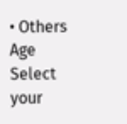• Others
Age
Select your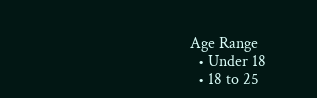Age Range
  • Under 18
  • 18 to 25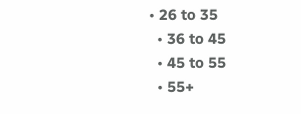• 26 to 35
  • 36 to 45
  • 45 to 55
  • 55+